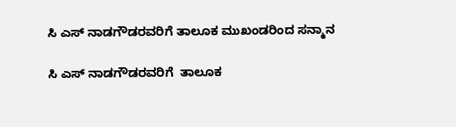ಸಿ ಎಸ್ ನಾಡಗೌಡರವರಿಗೆ ತಾಲೂಕ ಮುಖಂಡರಿಂದ ಸನ್ಮಾನ

ಸಿ ಎಸ್ ನಾಡಗೌಡರವರಿಗೆ  ತಾಲೂಕ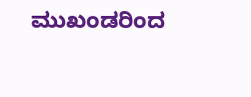ಮುಖಂಡರಿಂದ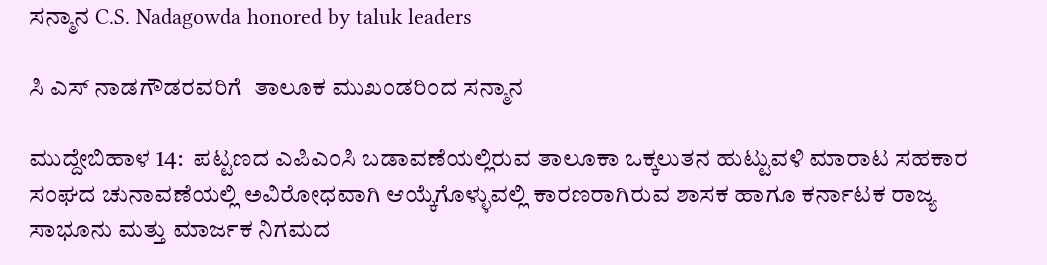ಸನ್ಮಾನ C.S. Nadagowda honored by taluk leaders

ಸಿ ಎಸ್ ನಾಡಗೌಡರವರಿಗೆ  ತಾಲೂಕ ಮುಖಂಡರಿಂದ ಸನ್ಮಾನ

ಮುದ್ದೇಬಿಹಾಳ 14:  ಪಟ್ಟಣದ ಎಪಿಎಂಸಿ ಬಡಾವಣೆಯಲ್ಲಿರುವ ತಾಲೂಕಾ ಒಕ್ಕಲುತನ ಹುಟ್ಟುವಳಿ ಮಾರಾಟ ಸಹಕಾರ ಸಂಘದ ಚುನಾವಣೆಯಲ್ಲಿ ಅವಿರೋಧವಾಗಿ ಆಯ್ಕೆಗೊಳ್ಳುವಲ್ಲಿ ಕಾರಣರಾಗಿರುವ ಶಾಸಕ ಹಾಗೂ ಕರ್ನಾಟಕ ರಾಜ್ಯ ಸಾಭೂನು ಮತ್ತು ಮಾರ್ಜಕ ನಿಗಮದ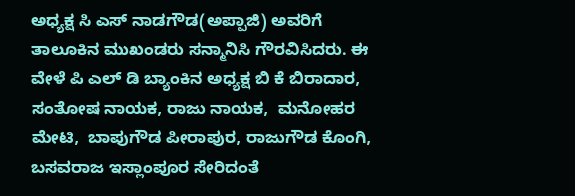ಅಧ್ಯಕ್ಷ ಸಿ ಎಸ್ ನಾಡಗೌಡ(ಅಪ್ಪಾಜಿ) ಅವರಿಗೆ  ತಾಲೂಕಿನ ಮುಖಂಡರು ಸನ್ಮಾನಿಸಿ ಗೌರವಿಸಿದರು. ಈ ವೇಳೆ ಪಿ ಎಲ್ ಡಿ ಬ್ಯಾಂಕಿನ ಅಧ್ಯಕ್ಷ ಬಿ ಕೆ ಬಿರಾದಾರ,  ಸಂತೋಷ ನಾಯಕ, ರಾಜು ನಾಯಕ,  ಮನೋಹರ ಮೇಟಿ,  ಬಾಪುಗೌಡ ಪೀರಾಪುರ, ರಾಜುಗೌಡ ಕೊಂಗಿ, ಬಸವರಾಜ ಇಸ್ಲಾಂಪೂರ ಸೇರಿದಂತೆ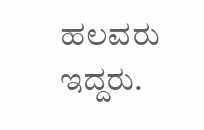ಹಲವರು ಇದ್ದರು.